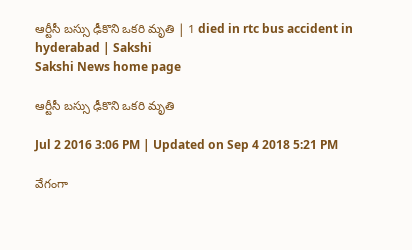ఆర్టీసీ బస్సు ఢీకొని ఒకరి మృతి | 1 died in rtc bus accident in hyderabad | Sakshi
Sakshi News home page

ఆర్టీసీ బస్సు ఢీకొని ఒకరి మృతి

Jul 2 2016 3:06 PM | Updated on Sep 4 2018 5:21 PM

వేగంగా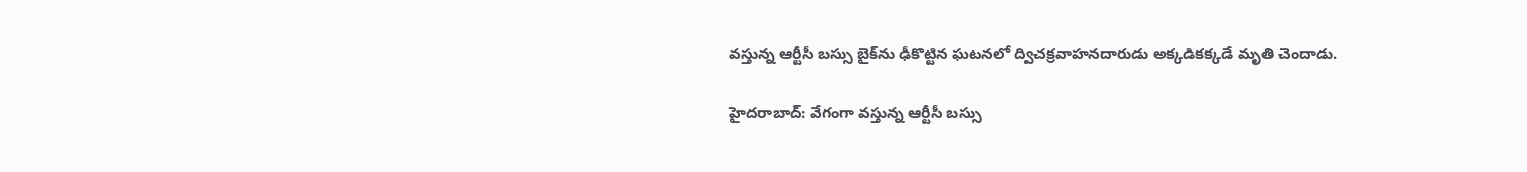వస్తున్న ఆర్టీసీ బస్సు బైక్‌ను ఢీకొట్టిన ఘటనలో ద్విచక్రవాహనదారుడు అక్కడికక్కడే మృతి చెందాడు.

హైదరాబాద్: వేగంగా వస్తున్న ఆర్టీసీ బస్సు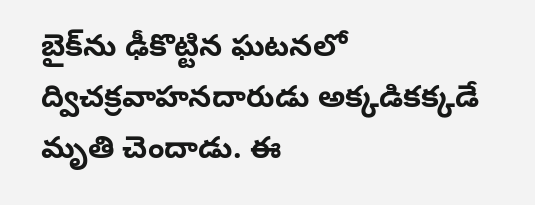బైక్‌ను ఢీకొట్టిన ఘటనలో ద్విచక్రవాహనదారుడు అక్కడికక్కడే మృతి చెందాడు. ఈ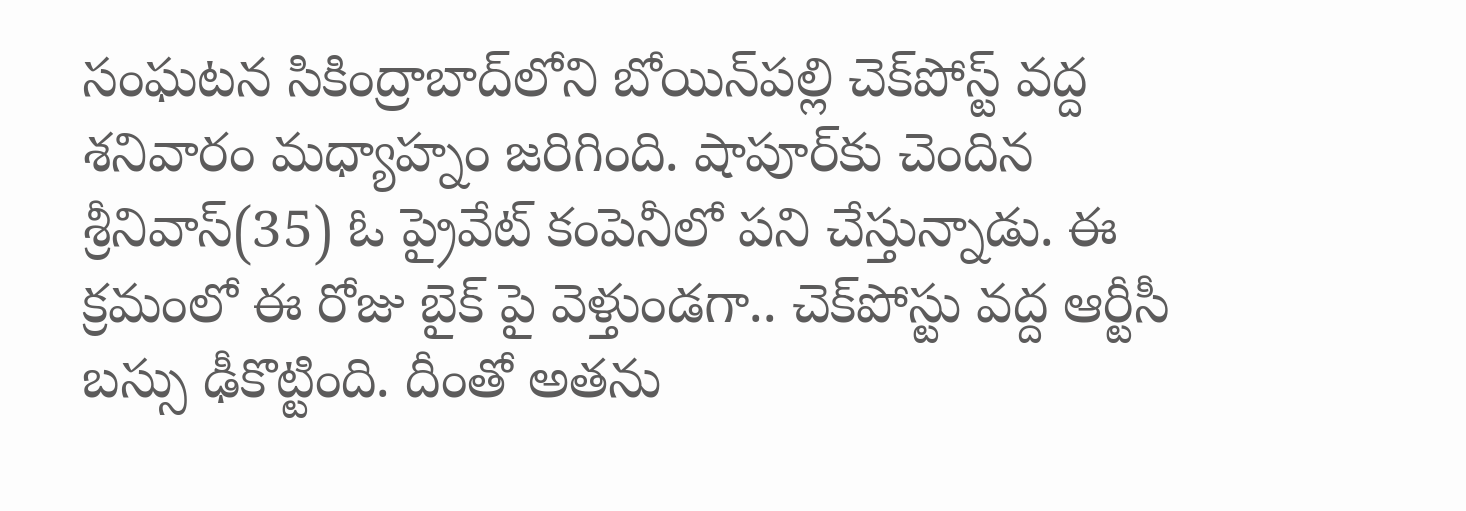సంఘటన సికింద్రాబాద్‌లోని బోయిన్‌పల్లి చెక్‌పోస్ట్ వద్ద శనివారం మధ్యాహ్నం జరిగింది. షాపూర్‌కు చెందిన శ్రీనివాస్(35) ఓ ప్రైవేట్ కంపెనీలో పని చేస్తున్నాడు. ఈ క్రమంలో ఈ రోజు బైక్ పై వెళ్తుండగా.. చెక్‌పోస్టు వద్ద ఆర్టీసీ బస్సు ఢీకొట్టింది. దీంతో అతను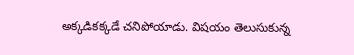అక్కడికక్కడే చనిపోయాడు. విషయం తెలుసుకున్న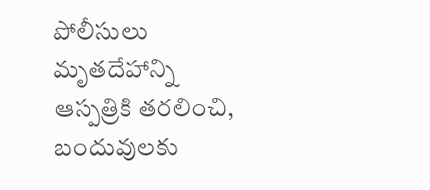పోలీసులు మృతదేహాన్ని ఆస్పత్రికి తరలించి, బందువులకు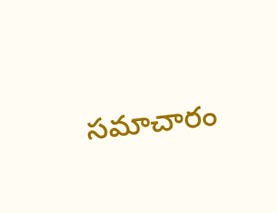సమాచారం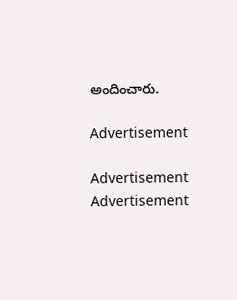అందించారు.

Advertisement

Advertisement
Advertisement